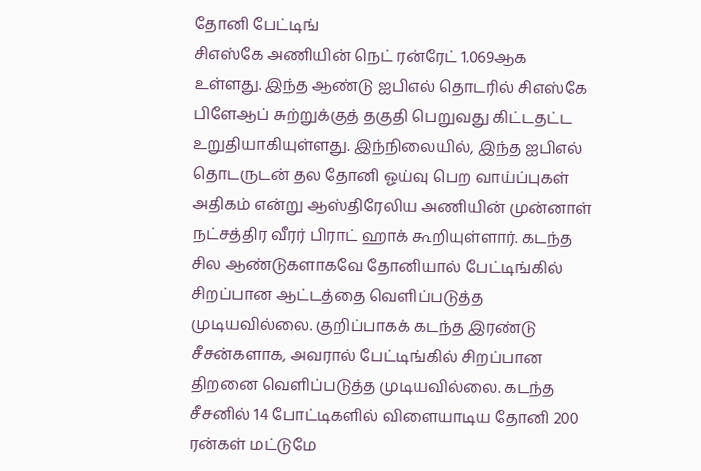தோனி பேட்டிங்
சிஎஸ்கே அணியின் நெட் ரன்ரேட் 1.069ஆக உள்ளது. இந்த ஆண்டு ஐபிஎல் தொடரில் சிஎஸ்கே பிளேஆப் சுற்றுக்குத் தகுதி பெறுவது கிட்டதட்ட உறுதியாகியுள்ளது. இந்நிலையில், இந்த ஐபிஎல் தொடருடன் தல தோனி ஓய்வு பெற வாய்ப்புகள் அதிகம் என்று ஆஸ்திரேலிய அணியின் முன்னாள் நட்சத்திர வீரர் பிராட் ஹாக் கூறியுள்ளார். கடந்த சில ஆண்டுகளாகவே தோனியால் பேட்டிங்கில் சிறப்பான ஆட்டத்தை வெளிப்படுத்த முடியவில்லை. குறிப்பாகக் கடந்த இரண்டு சீசன்களாக, அவரால் பேட்டிங்கில் சிறப்பான திறனை வெளிப்படுத்த முடியவில்லை. கடந்த சீசனில் 14 போட்டிகளில் விளையாடிய தோனி 200 ரன்கள் மட்டுமே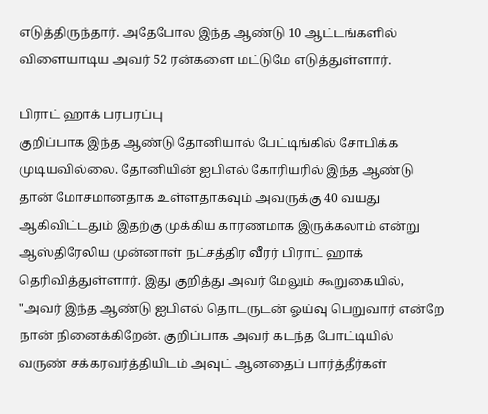எடுத்திருந்தார். அதேபோல இந்த ஆண்டு 10 ஆட்டங்களில் விளையாடிய அவர் 52 ரன்களை மட்டுமே எடுத்துள்ளார்.

பிராட் ஹாக் பரபரப்பு
குறிப்பாக இந்த ஆண்டு தோனியால் பேட்டிங்கில் சோபிக்க முடியவில்லை. தோனியின் ஐபிஎல் கோரியரில் இந்த ஆண்டு தான் மோசமானதாக உள்ளதாகவும் அவருக்கு 40 வயது ஆகிவிட்டதும் இதற்கு முக்கிய காரணமாக இருக்கலாம் என்று ஆஸ்திரேலிய முன்னாள் நட்சத்திர வீரர் பிராட் ஹாக் தெரிவித்துள்ளார். இது குறித்து அவர் மேலும் கூறுகையில், "அவர் இந்த ஆண்டு ஐபிஎல் தொடருடன் ஓய்வு பெறுவார் என்றே நான் நினைக்கிறேன். குறிப்பாக அவர் கடந்த போட்டியில் வருண் சக்கரவர்த்தியிடம் அவுட் ஆனதைப் பார்த்தீர்கள்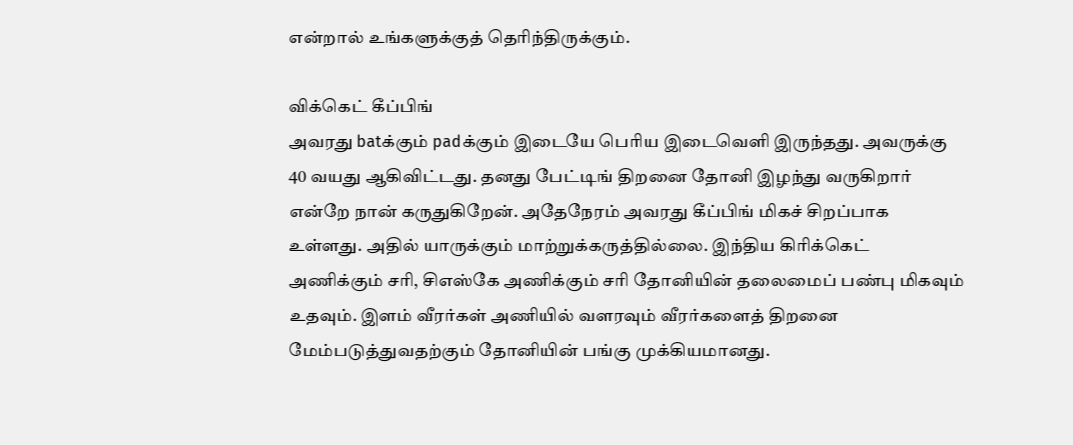என்றால் உங்களுக்குத் தெரிந்திருக்கும்.

விக்கெட் கீப்பிங்
அவரது batக்கும் padக்கும் இடையே பெரிய இடைவெளி இருந்தது. அவருக்கு 40 வயது ஆகிவிட்டது. தனது பேட்டிங் திறனை தோனி இழந்து வருகிறார் என்றே நான் கருதுகிறேன். அதேநேரம் அவரது கீப்பிங் மிகச் சிறப்பாக உள்ளது. அதில் யாருக்கும் மாற்றுக்கருத்தில்லை. இந்திய கிரிக்கெட் அணிக்கும் சரி, சிஎஸ்கே அணிக்கும் சரி தோனியின் தலைமைப் பண்பு மிகவும் உதவும். இளம் வீரர்கள் அணியில் வளரவும் வீரர்களைத் திறனை மேம்படுத்துவதற்கும் தோனியின் பங்கு முக்கியமானது.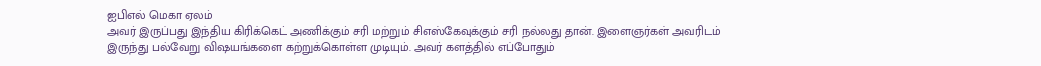ஐபிஎல் மெகா ஏலம்
அவர் இருப்பது இந்திய கிரிக்கெட் அணிக்கும் சரி மற்றும் சிஎஸ்கேவுக்கும் சரி நல்லது தான். இளைஞர்கள் அவரிடம் இருந்து பல்வேறு விஷயங்களை கற்றுக்கொள்ள முடியும். அவர் களத்தில் எப்போதும்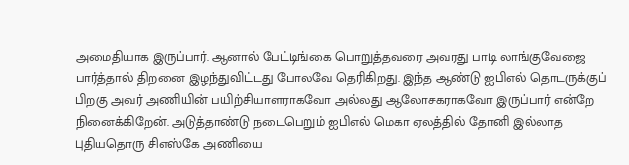அமைதியாக இருப்பார். ஆனால் பேட்டிங்கை பொறுத்தவரை அவரது பாடி லாங்குவேஜை பார்த்தால் திறனை இழந்துவிட்டது போலவே தெரிகிறது. இந்த ஆண்டு ஐபிஎல் தொடருக்குப் பிறகு அவர் அணியின் பயிற்சியாளராகவோ அல்லது ஆலோசகராகவோ இருப்பார் என்றே நினைக்கிறேன். அடுத்தாண்டு நடைபெறும் ஐபிஎல் மெகா ஏலத்தில் தோனி இல்லாத புதியதொரு சிஎஸ்கே அணியை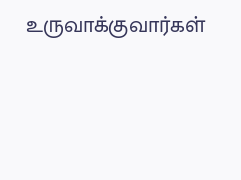உருவாக்குவார்கள்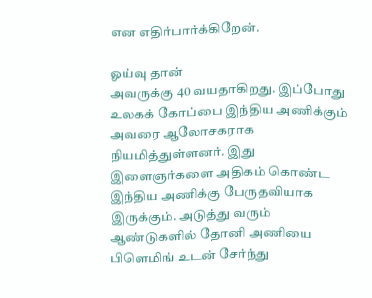என எதிர்பார்க்கிறேன்.

ஓய்வு தான்
அவருக்கு 40 வயதாகிறது. இப்போது உலகக் கோப்பை இந்திய அணிக்கும் அவரை ஆலோசகராக நியமித்துள்ளனர். இது இளைஞர்களை அதிகம் கொண்ட இந்திய அணிக்கு பேருதவியாக இருக்கும். அடுத்து வரும் ஆண்டுகளில் தோனி அணியை பிளெமிங் உடன் சேர்ந்து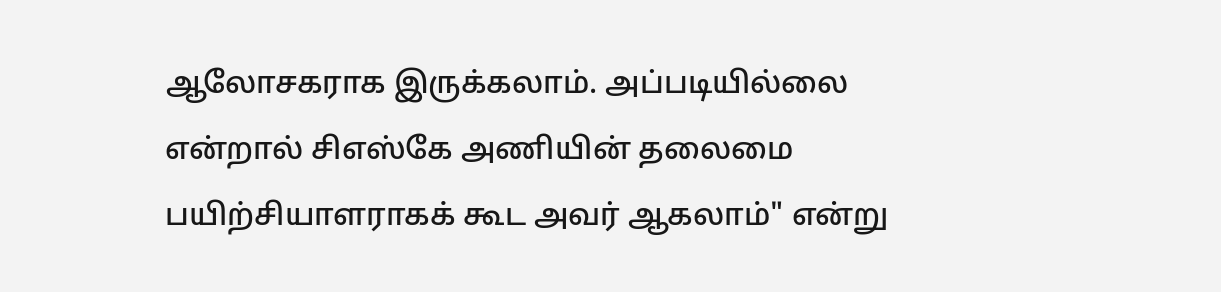ஆலோசகராக இருக்கலாம். அப்படியில்லை என்றால் சிஎஸ்கே அணியின் தலைமை பயிற்சியாளராகக் கூட அவர் ஆகலாம்" என்று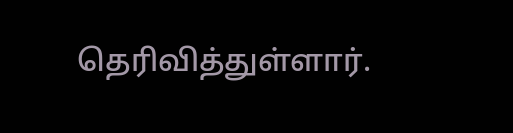தெரிவித்துள்ளார்.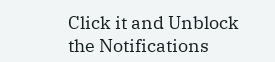Click it and Unblock the Notifications